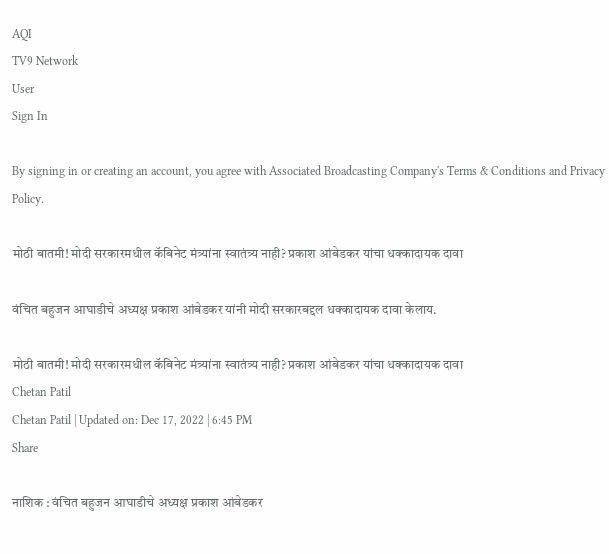AQI
TV9 Network
User
Sign In

By signing in or creating an account, you agree with Associated Broadcasting Company's Terms & Conditions and Privacy Policy.

मोठी बातमी! मोदी सरकारमधील कॅबिनेट मंत्र्यांना स्वातंत्र्य नाही? प्रकाश आंबेडकर यांचा धक्कादायक दावा

वंचित बहुजन आघाडीचे अध्यक्ष प्रकाश आंबेडकर यांनी मोदी सरकारबद्दल धक्कादायक दावा केलाय.

मोठी बातमी! मोदी सरकारमधील कॅबिनेट मंत्र्यांना स्वातंत्र्य नाही? प्रकाश आंबेडकर यांचा धक्कादायक दावा
Chetan Patil
Chetan Patil | Updated on: Dec 17, 2022 | 6:45 PM
Share

नाशिक : वंचित बहुजन आघाडीचे अध्यक्ष प्रकाश आंबेडकर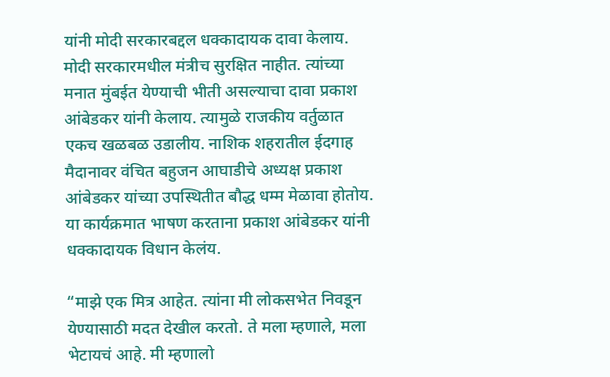यांनी मोदी सरकारबद्दल धक्कादायक दावा केलाय. मोदी सरकारमधील मंत्रीच सुरक्षित नाहीत. त्यांच्या मनात मुंबईत येण्याची भीती असल्याचा दावा प्रकाश आंबेडकर यांनी केलाय. त्यामुळे राजकीय वर्तुळात एकच खळबळ उडालीय. नाशिक शहरातील ईदगाह मैदानावर वंचित बहुजन आघाडीचे अध्यक्ष प्रकाश आंबेडकर यांच्या उपस्थितीत बौद्ध धम्म मेळावा होतोय. या कार्यक्रमात भाषण करताना प्रकाश आंबेडकर यांनी धक्कादायक विधान केलंय.

“माझे एक मित्र आहेत. त्यांना मी लोकसभेत निवडून येण्यासाठी मदत देखील करतो. ते मला म्हणाले, मला भेटायचं आहे. मी म्हणालो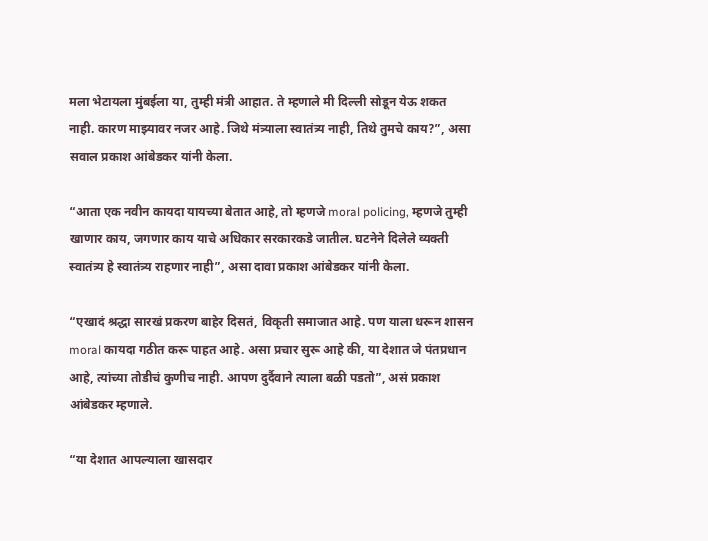मला भेटायला मुंबईला या, तुम्ही मंत्री आहात. ते म्हणाले मी दिल्ली सोडून येऊ शकत नाही. कारण माझ्यावर नजर आहे. जिथे मंत्र्याला स्वातंत्र्य नाही, तिथे तुमचे काय?”, असा सवाल प्रकाश आंबेडकर यांनी केला.

“आता एक नवीन कायदा यायच्या बेतात आहे, तो म्हणजे moral policing, म्हणजे तुम्ही खाणार काय, जगणार काय याचे अधिकार सरकारकडे जातील. घटनेने दिलेले व्यक्ती स्वातंत्र्य हे स्वातंत्र्य राहणार नाही”, असा दावा प्रकाश आंबेडकर यांनी केला.

“एखादं श्रद्धा सारखं प्रकरण बाहेर दिसतं, विकृती समाजात आहे. पण याला धरून शासन moral कायदा गठीत करू पाहत आहे. असा प्रचार सुरू आहे की, या देशात जे पंतप्रधान आहे, त्यांच्या तोडीचं कुणीच नाही. आपण दुर्दैवाने त्याला बळी पडतो”, असं प्रकाश आंबेडकर म्हणाले.

“या देशात आपल्याला खासदार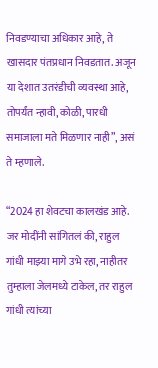निवडण्याचा अधिकार आहे, ते खासदार पंतप्रधान निवडतात. अजून या देशात उतरंडीची व्यवस्था आहे, तोपर्यंत न्हावी, कोळी, पारधी समाजाला मते मिळणार नाही”, असं ते म्हणाले.

“2024 हा शेवटचा कालखंड आहे. जर मोदींनी सांगितलं की, राहुल गांधी माझ्या मागे उभे रहा, नाहीतर तुम्हाला जेलमध्ये टाकेल, तर राहुल गांधी त्यांच्या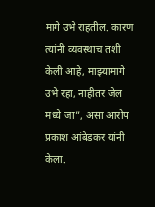मागे उभे राहतील. कारण त्यांनी व्यवस्थाच तशी केली आहे, माझ्यामागे उभे रहा, नाहीतर जेल मध्ये जा”, असा आरोप प्रकाश आंबेडकर यांनी केला.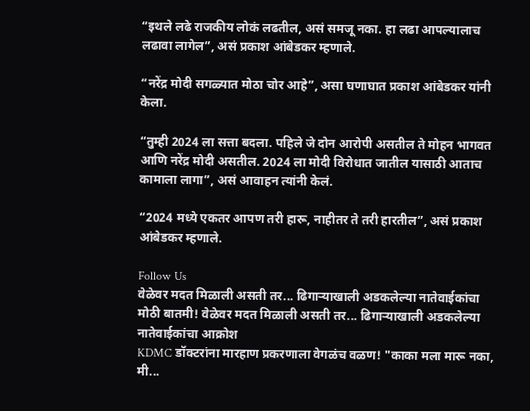“इथले लढे राजकीय लोकं लढतील, असं समजू नका. हा लढा आपल्यालाच लढावा लागेल”, असं प्रकाश आंबेडकर म्हणाले.

“नरेंद्र मोदी सगळ्यात मोठा चोर आहे”, असा घणाघात प्रकाश आंबेडकर यांनी केला.

“तुम्ही 2024 ला सत्ता बदला. पहिले जे दोन आरोपी असतील ते मोहन भागवत आणि नरेंद्र मोदी असतील. 2024 ला मोदी विरोधात जातील यासाठी आताच कामाला लागा”, असं आवाहन त्यांनी केलं.

“2024 मध्ये एकतर आपण तरी हारू, नाहीतर ते तरी हारतील”, असं प्रकाश आंबेडकर म्हणाले.

Follow Us
वेळेवर मदत मिळाली असती तर... ढिगाऱ्याखाली अडकलेल्या नातेवाईकांचा
मोठी बातमी! वेळेवर मदत मिळाली असती तर... ढिगाऱ्याखाली अडकलेल्या नातेवाईकांचा आक्रोश
KDMC डॉक्टरांना मारहाण प्रकरणाला वेगळंच वळण! "काका मला मारू नका, मी...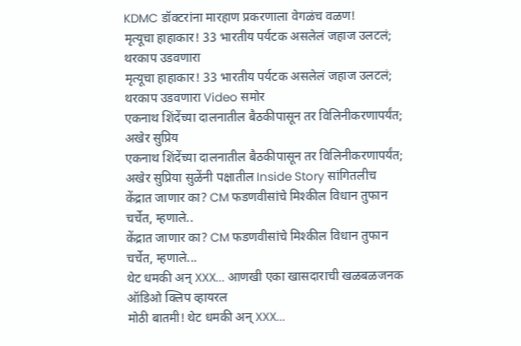KDMC डॉक्टरांना मारहाण प्रकरणाला वेगळंच वळण!
मृत्यूचा हाहाकार! 33 भारतीय पर्यटक असलेलं जहाज उलटलं; थरकाप उडवणारा
मृत्यूचा हाहाकार! 33 भारतीय पर्यटक असलेलं जहाज उलटलं; थरकाप उडवणारा Video समोर
एकनाथ शिंदेंच्या दालनातील बैठकीपासून तर विलिनीकरणापर्यंत; अखेर सुप्रिय
एकनाथ शिंदेंच्या दालनातील बैठकीपासून तर विलिनीकरणापर्यंत; अखेर सुप्रिया सुळेंनी पक्षातील Inside Story सांगितलीच
केंद्रात जाणार का? CM फडणवीसांचे मिश्कील विधान तुफान चर्चेत, म्हणाले..
केंद्रात जाणार का? CM फडणवीसांचे मिश्कील विधान तुफान चर्चेत, म्हणाले...
थेट धमकी अन् XXX... आणखी एका खासदाराची खळबळजनक ऑडिओ क्लिप व्हायरल
मोठी बातमी! थेट धमकी अन् XXX...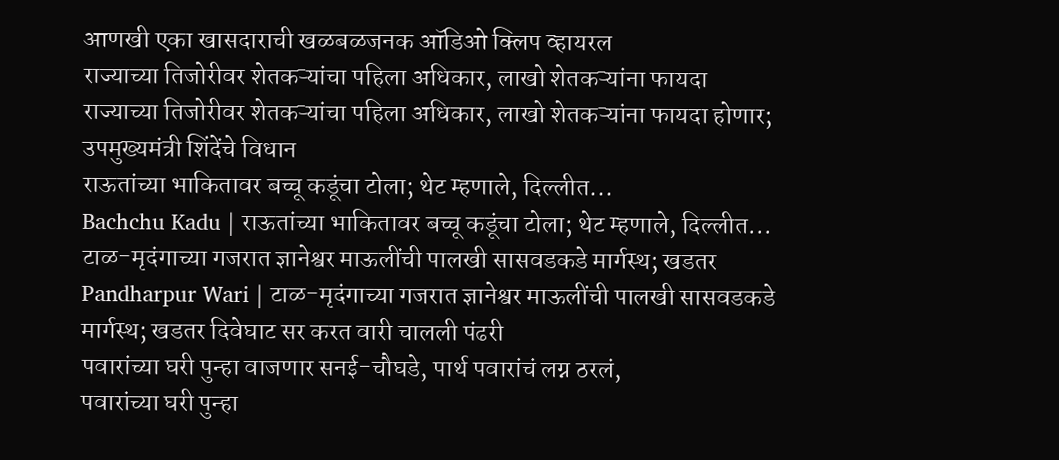आणखी एका खासदाराची खळबळजनक ऑडिओ क्लिप व्हायरल
राज्याच्या तिजोरीवर शेतकऱ्यांचा पहिला अधिकार, लाखो शेतकऱ्यांना फायदा
राज्याच्या तिजोरीवर शेतकऱ्यांचा पहिला अधिकार, लाखो शेतकऱ्यांना फायदा होणार; उपमुख्यमंत्री शिंदेंचे विधान
राऊतांच्या भाकितावर बच्चू कडूंचा टोला; थेट म्हणाले, दिल्लीत...
Bachchu Kadu | राऊतांच्या भाकितावर बच्चू कडूंचा टोला; थेट म्हणाले, दिल्लीत...
टाळ-मृदंगाच्या गजरात ज्ञानेश्वर माऊलींची पालखी सासवडकडे मार्गस्थ; खडतर
Pandharpur Wari | टाळ-मृदंगाच्या गजरात ज्ञानेश्वर माऊलींची पालखी सासवडकडे मार्गस्थ; खडतर दिवेघाट सर करत वारी चालली पंढरी
पवारांच्या घरी पुन्हा वाजणार सनई-चौघडे, पार्थ पवारांचं लग्न ठरलं,
पवारांच्या घरी पुन्हा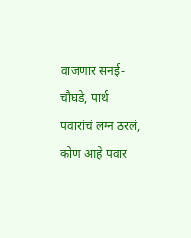वाजणार सनई-चौघडे, पार्थ पवारांचं लग्न ठरलं, कोण आहे पवार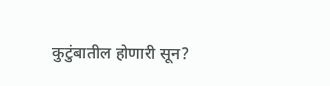कुटुंबातील होणारी सून?